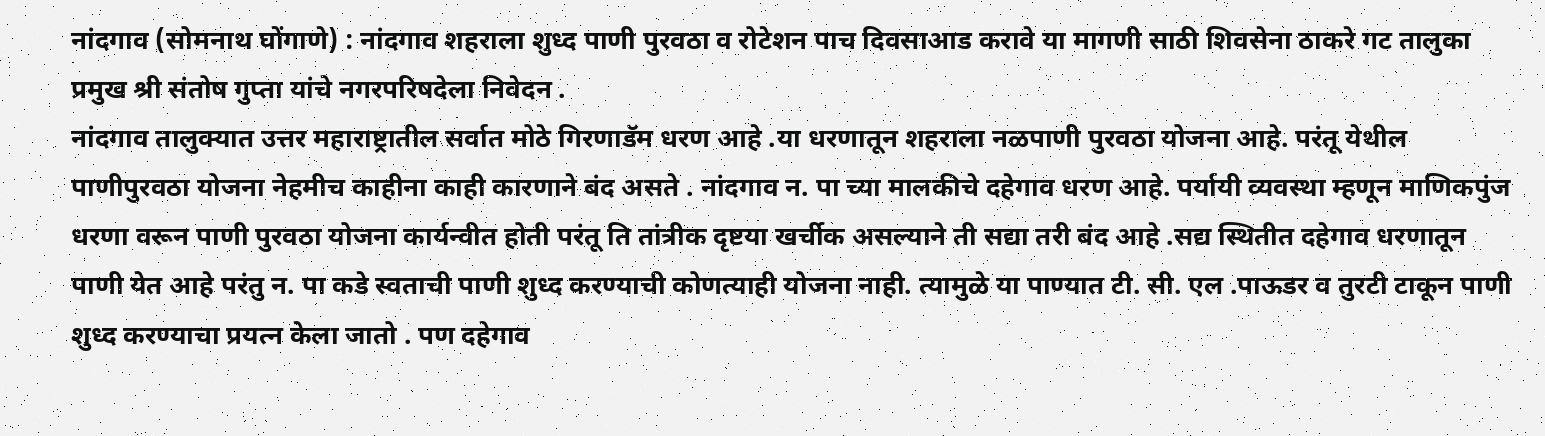नांदगाव (सोमनाथ घोंगाणे) : नांदगाव शहराला शुध्द पाणी पुरवठा व रोटेशन पाच दिवसाआड करावे या मागणी साठी शिवसेना ठाकरे गट तालुका प्रमुख श्री संतोष गुप्ता यांचे नगरपरिषदेला निवेदन .
नांदगाव तालुक्यात उत्तर महाराष्ट्रातील सर्वात मोठे गिरणाडॅम धरण आहे .या धरणातून शहराला नळपाणी पुरवठा योजना आहे. परंतू येथील पाणीपुरवठा योजना नेहमीच काहीना काही कारणाने बंद असते . नांदगाव न. पा च्या मालकीचे दहेगाव धरण आहे. पर्यायी व्यवस्था म्हणून माणिकपुंज धरणा वरून पाणी पुरवठा योजना कार्यन्वीत होती परंतू ति तांत्रीक दृष्टया खर्चीक असल्याने ती सद्या तरी बंद आहे .सद्य स्थितीत दहेगाव धरणातून पाणी येत आहे परंतु न. पा कडे स्वताची पाणी शुध्द करण्याची कोणत्याही योजना नाही. त्यामुळे या पाण्यात टी. सी. एल .पाऊडर व तुरटी टाकून पाणी शुध्द करण्याचा प्रयत्न केला जातो . पण दहेगाव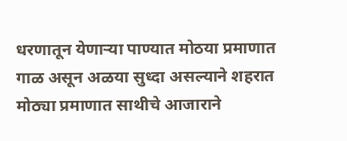धरणातून येणाऱ्या पाण्यात मोठया प्रमाणात गाळ असून अळया सुध्दा असल्याने शहरात मोठ्या प्रमाणात साथीचे आजाराने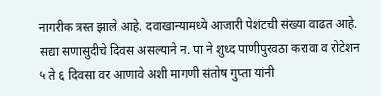नागरीक त्रस्त झाले आहे. दवाखान्यामध्ये आजारी पेशंटची संख्या वाढत आहे.
सद्या सणासुदीचे दिवस असल्याने न. पा ने शुध्द पाणीपुरवठा करावा व रोटेशन ५ ते ६ दिवसा वर आणावे अशी मागणी संतोष गुप्ता यांनी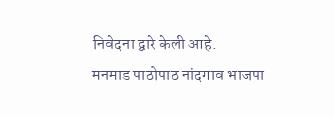निवेदना द्वारे केली आहे.
मनमाड पाठोपाठ नांदगाव भाजपा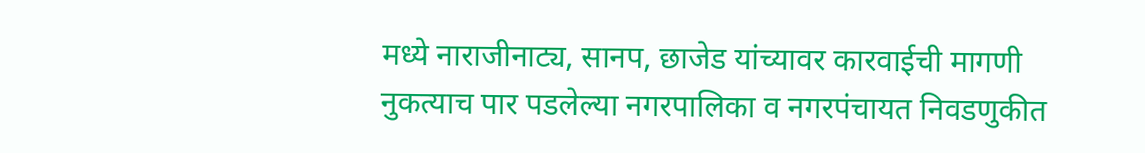मध्ये नाराजीनाट्य, सानप, छाजेड यांच्यावर कारवाईची मागणी
नुकत्याच पार पडलेल्या नगरपालिका व नगरपंचायत निवडणुकीत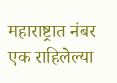महाराष्ट्रात नंबर एक राहिलेल्या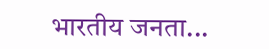भारतीय जनता...